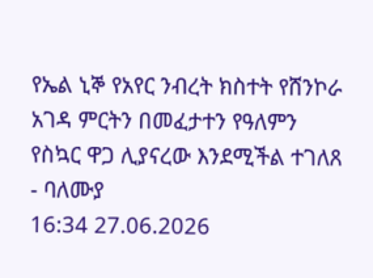የኤል ኒኞ የአየር ንብረት ክስተት የሸንኮራ አገዳ ምርትን በመፈታተን የዓለምን የስኳር ዋጋ ሊያናረው እንደሚችል ተገለጸ - ባለሙያ
16:34 27.06.2026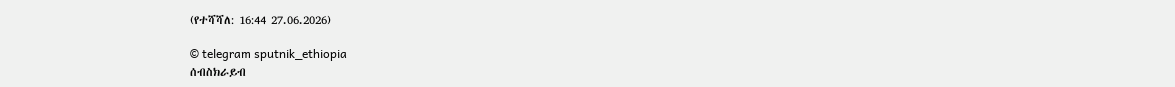(የተሻሻለ: 16:44 27.06.2026)

© telegram sputnik_ethiopia
ሰብስክራይብ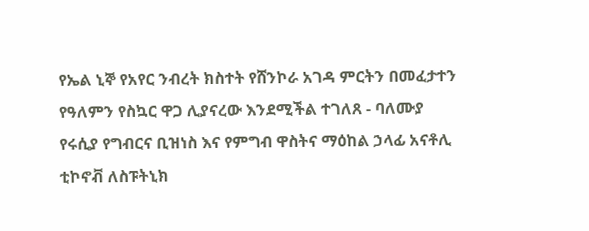የኤል ኒኞ የአየር ንብረት ክስተት የሸንኮራ አገዳ ምርትን በመፈታተን የዓለምን የስኳር ዋጋ ሊያናረው እንደሚችል ተገለጸ - ባለሙያ
የሩሲያ የግብርና ቢዝነስ እና የምግብ ዋስትና ማዕከል ኃላፊ አናቶሊ ቲኮኖቭ ለስፑትኒክ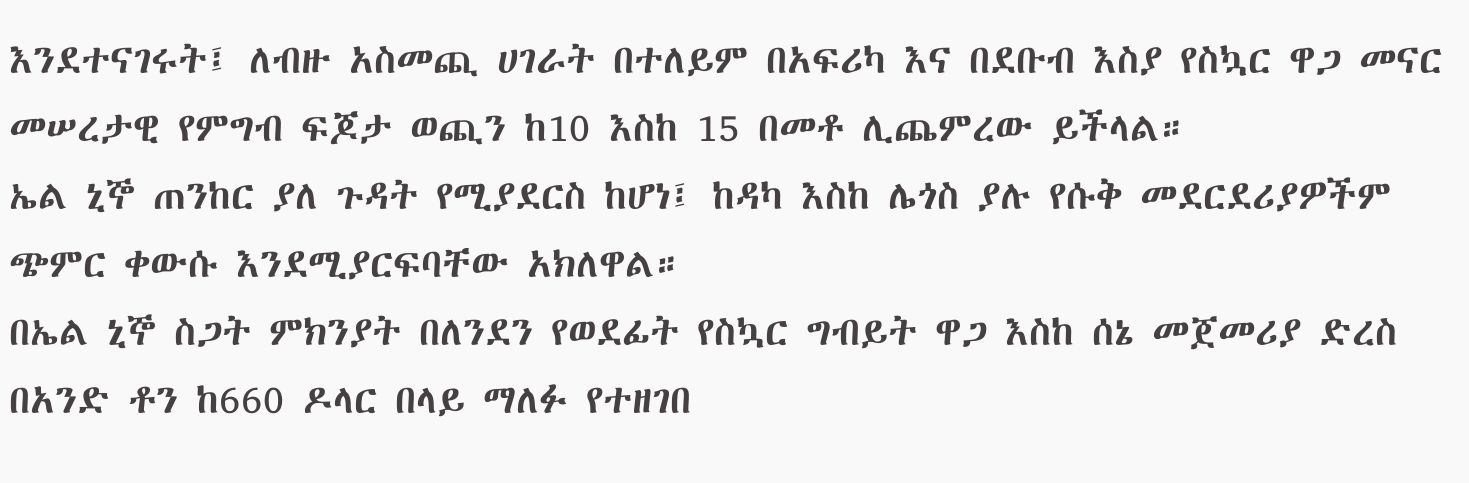እንደተናገሩት፤ ለብዙ አስመጪ ሀገራት በተለይም በአፍሪካ እና በደቡብ እስያ የስኳር ዋጋ መናር መሠረታዊ የምግብ ፍጆታ ወጪን ከ10 እስከ 15 በመቶ ሊጨምረው ይችላል።
ኤል ኒኞ ጠንከር ያለ ጉዳት የሚያደርስ ከሆነ፤ ከዳካ እስከ ሌጎስ ያሉ የሱቅ መደርደሪያዎችም ጭምር ቀውሱ እንደሚያርፍባቸው አክለዋል።
በኤል ኒኞ ስጋት ምክንያት በለንደን የወደፊት የስኳር ግብይት ዋጋ እስከ ሰኔ መጀመሪያ ድረስ በአንድ ቶን ከ660 ዶላር በላይ ማለፉ የተዘገበ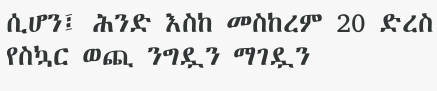ሲሆን፤ ሕንድ እስከ መስከረም 20 ድረስ የስኳር ወጪ ንግዷን ማገዷን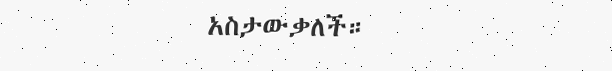አስታውቃለች።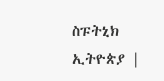ስፑትኒክ ኢትዮጵያ |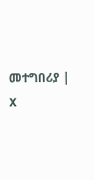መተግበሪያ | X